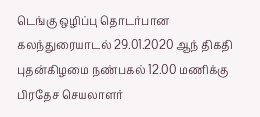டெங்கு ஒழிப்பு தொடர்பான கலந்துரையாடல் 29.01.2020 ஆந் திகதி புதன்கிழமை நண்பகல் 12.00 மணிக்கு பிரதேச செயலாளர்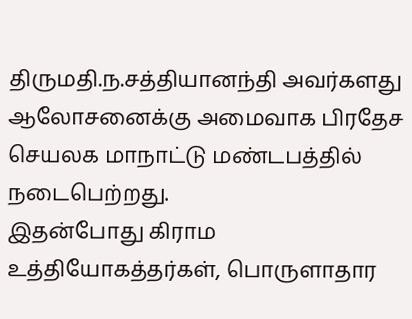திருமதி.ந.சத்தியானந்தி அவர்களது ஆலோசனைக்கு அமைவாக பிரதேச செயலக மாநாட்டு மண்டபத்தில் நடைபெற்றது.
இதன்போது கிராம உத்தியோகத்தர்கள், பொருளாதார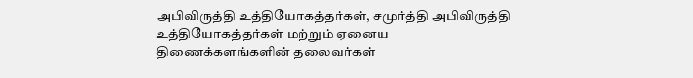அபிவிருத்தி உத்தியோகத்தர்கள், சமுர்த்தி அபிவிருத்தி உத்தியோகத்தர்கள் மற்றும் ஏனைய திணைக்களங்களின் தலைவர்கள்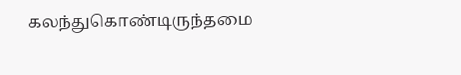கலந்துகொண்டிருந்தமை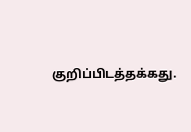குறிப்பிடத்தக்கது.